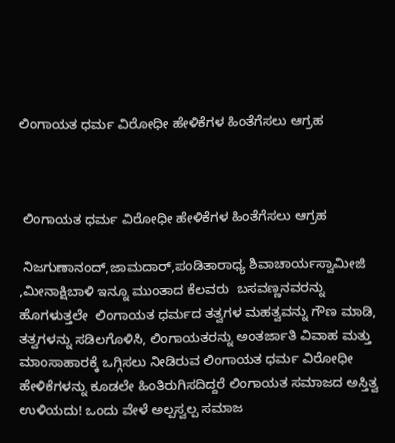ಲಿಂಗಾಯತ ಧರ್ಮ ವಿರೋಧೀ ಹೇಳಿಕೆಗಳ ಹಿಂತೆಗೆಸಲು ಆಗ್ರಹ



 ಲಿಂಗಾಯತ ಧರ್ಮ ವಿರೋಧೀ ಹೇಳಿಕೆಗಳ ಹಿಂತೆಗೆಸಲು ಆಗ್ರಹ

 ನಿಜಗುಣಾನಂದ್,ಜಾಮದಾರ್,ಪಂಡಿತಾರಾಧ್ಯ ಶಿವಾಚಾರ್ಯಸ್ವಾಮೀಜಿ  ,ಮೀನಾಕ್ಷಿಬಾಳಿ ಇನ್ನೂ ಮುಂತಾದ ಕೆಲವರು  ಬಸವಣ್ಣನವರನ್ನು ಹೊಗಳುತ್ತಲೇ  ಲಿಂಗಾಯತ ಧರ್ಮದ ತತ್ವಗಳ ಮಹತ್ವವನ್ನು ಗೌಣ ಮಾಡಿ, ತತ್ವಗಳನ್ನು ಸಡಿಲಗೊಳಿಸಿ, ಲಿಂಗಾಯತರನ್ನು ಅಂತರ್ಜಾತಿ ವಿವಾಹ ಮತ್ತು ಮಾಂಸಾಹಾರಕ್ಕೆ ಒಗ್ಗಿಸಲು ನೀಡಿರುವ ಲಿಂಗಾಯತ ಧರ್ಮ ವಿರೋಧೀ ಹೇಳಿಕೆಗಳನ್ನು ಕೂಡಲೇ ಹಿಂತಿರುಗಿಸದಿದ್ದರೆ ಲಿಂಗಾಯತ ಸಮಾಜದ ಅಸ್ತಿತ್ವ ಉಳಿಯದು! ಒಂದು ವೇಳೆ ಅಲ್ಪಸ್ವಲ್ಪ ಸಮಾಜ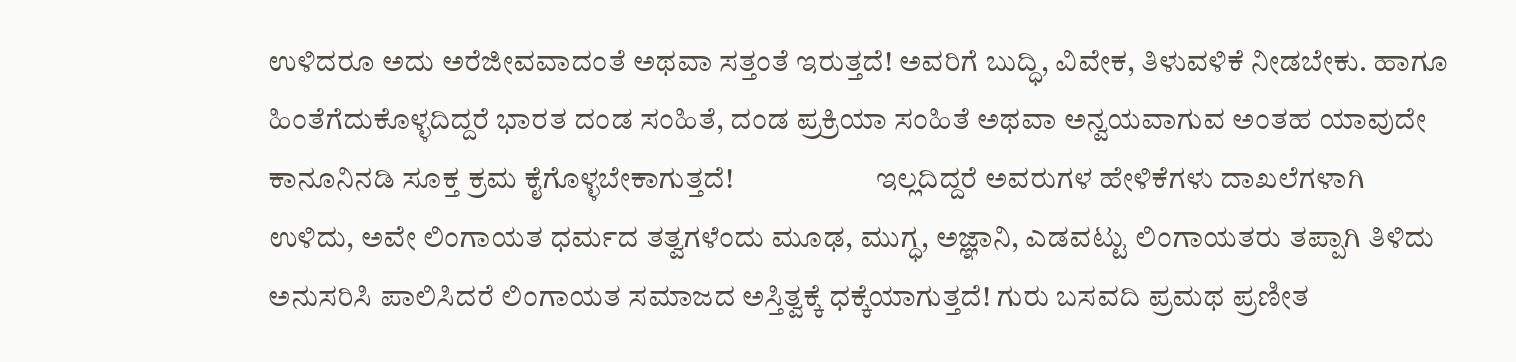ಉಳಿದರೂ ಅದು ಅರೆಜೀವವಾದಂತೆ ಅಥವಾ ಸತ್ತಂತೆ ಇರುತ್ತದೆ! ಅವರಿಗೆ ಬುದ್ಧಿ, ವಿವೇಕ, ತಿಳುವಳಿಕೆ ನೀಡಬೇಕು. ಹಾಗೂ ಹಿಂತೆಗೆದುಕೊಳ್ಳದಿದ್ದರೆ ಭಾರತ ದಂಡ ಸಂಹಿತೆ, ದಂಡ ಪ್ರಕ್ರಿಯಾ ಸಂಹಿತೆ ಅಥವಾ ಅನ್ವಯವಾಗುವ ಅಂತಹ ಯಾವುದೇ ಕಾನೂನಿನಡಿ ಸೂಕ್ತ ಕ್ರಮ ಕೈಗೊಳ್ಳಬೇಕಾಗುತ್ತದೆ!                        ಇಲ್ಲದಿದ್ದರೆ ಅವರುಗಳ ಹೇಳಿಕೆಗಳು ದಾಖಲೆಗಳಾಗಿ ಉಳಿದು, ಅವೇ ಲಿಂಗಾಯತ ಧರ್ಮದ ತತ್ವಗಳೆಂದು ಮೂಢ, ಮುಗ್ಧ, ಅಜ್ಞಾನಿ, ಎಡವಟ್ಟು ಲಿಂಗಾಯತರು ತಪ್ಪಾಗಿ ತಿಳಿದು ಅನುಸರಿಸಿ ಪಾಲಿಸಿದರೆ ಲಿಂಗಾಯತ ಸಮಾಜದ ಅಸ್ತಿತ್ವಕ್ಕೆ ಧಕ್ಕೆಯಾಗುತ್ತದೆ! ಗುರು ಬಸವದಿ ಪ್ರಮಥ ಪ್ರಣೀತ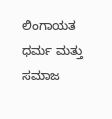ಲಿಂಗಾಯತ ಧರ್ಮ ಮತ್ತು ಸಮಾಜ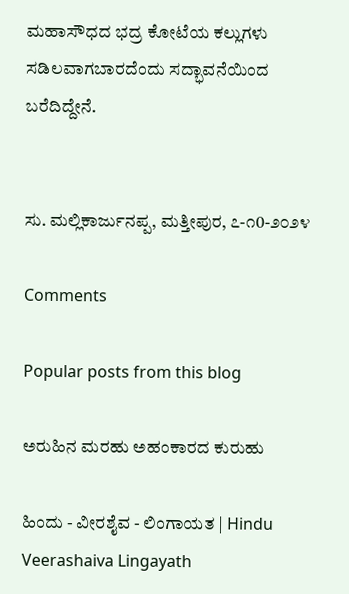ಮಹಾಸೌಧದ ಭದ್ರ ಕೋಟೆಯ ಕಲ್ಲುಗಳು ಸಡಿಲವಾಗಬಾರದೆಂದು ಸದ್ಭಾವನೆಯಿಂದ ಬರೆದಿದ್ದೇನೆ.


ಸು. ಮಲ್ಲಿಕಾರ್ಜುನಪ್ಪ, ಮತ್ತೀಪುರ, ೭-೧0-೨೦೨೪

Comments

Popular posts from this blog

ಅರುಹಿನ ಮರಹು ಅಹಂಕಾರದ ಕುರುಹು

ಹಿಂದು - ವೀರಶೈವ - ಲಿಂಗಾಯತ | Hindu Veerashaiva Lingayath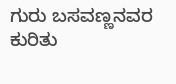ಗುರು ಬಸವಣ್ಣನವರ ಕುರಿತು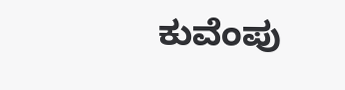ಕುವೆಂಪು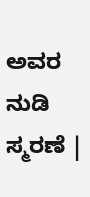ಅವರ ನುಡಿ ಸ್ಮರಣೆ |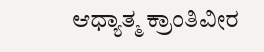ಆಧ್ಯಾತ್ಮ ಕ್ರಾಂತಿವೀರ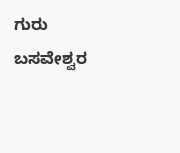ಗುರು ಬಸವೇಶ್ವರ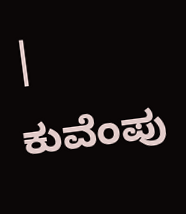| ಕುವೆಂಪು